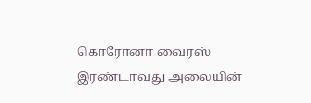கொரோனா வைரஸ் இரண்டாவது அலையின்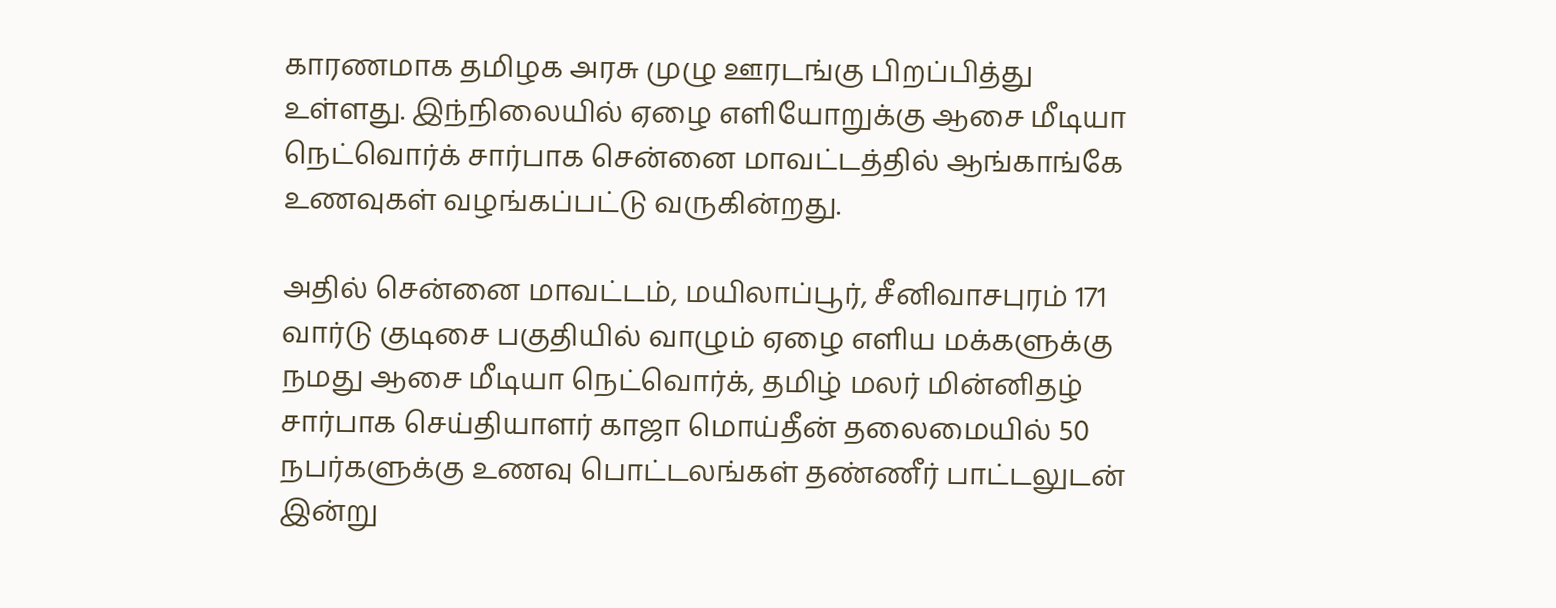காரணமாக தமிழக அரசு முழு ஊரடங்கு பிறப்பித்து உள்ளது. இந்நிலையில் ஏழை எளியோறுக்கு ஆசை மீடியா நெட்வொர்க் சார்பாக சென்னை மாவட்டத்தில் ஆங்காங்கே உணவுகள் வழங்கப்பட்டு வருகின்றது.

அதில் சென்னை மாவட்டம், மயிலாப்பூர், சீனிவாசபுரம் 171 வார்டு குடிசை பகுதியில் வாழும் ஏழை எளிய மக்களுக்கு நமது ஆசை மீடியா நெட்வொர்க், தமிழ் மலர் மின்னிதழ் சார்பாக செய்தியாளர் காஜா மொய்தீன் தலைமையில் 50 நபர்களுக்கு உணவு பொட்டலங்கள் தண்ணீர் பாட்டலுடன் இன்று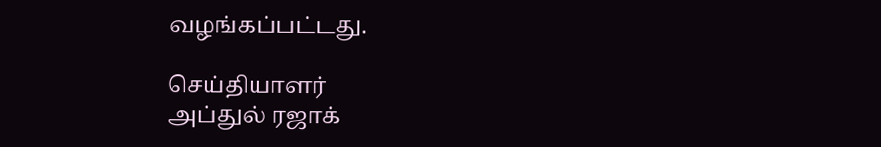வழங்கப்பட்டது.

செய்தியாளர்
அப்துல் ரஜாக்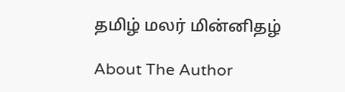தமிழ் மலர் மின்னிதழ்

About The Author